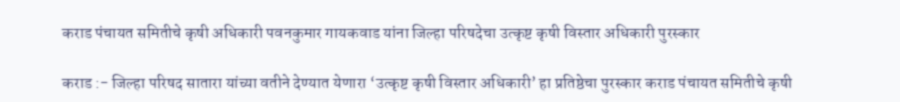कराड पंचायत समितीचे कृषी अधिकारी पवनकुमार गायकवाड यांना जिल्हा परिषदेचा उत्कृष्ट कृषी विस्तार अधिकारी पुरस्कार

कराड :- जिल्हा परिषद सातारा यांच्या वतीने देण्यात येणारा ‘उत्कृष्ट कृषी विस्तार अधिकारी’ हा प्रतिष्ठेचा पुरस्कार कराड पंचायत समितीचे कृषी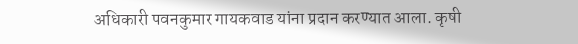अधिकारी पवनकुमार गायकवाड यांना प्रदान करण्यात आला. कृषी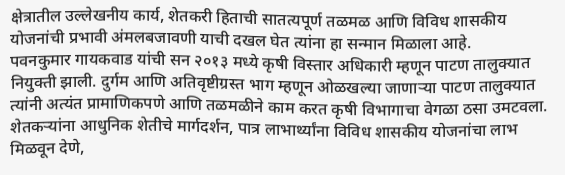क्षेत्रातील उल्लेखनीय कार्य, शेतकरी हिताची सातत्यपूर्ण तळमळ आणि विविध शासकीय योजनांची प्रभावी अंमलबजावणी याची दखल घेत त्यांना हा सन्मान मिळाला आहे.
पवनकुमार गायकवाड यांची सन २०१३ मध्ये कृषी विस्तार अधिकारी म्हणून पाटण तालुक्यात नियुक्ती झाली. दुर्गम आणि अतिवृष्टीग्रस्त भाग म्हणून ओळखल्या जाणाऱ्या पाटण तालुक्यात त्यांनी अत्यंत प्रामाणिकपणे आणि तळमळीने काम करत कृषी विभागाचा वेगळा ठसा उमटवला. शेतकऱ्यांना आधुनिक शेतीचे मार्गदर्शन, पात्र लाभार्थ्यांना विविध शासकीय योजनांचा लाभ मिळवून देणे,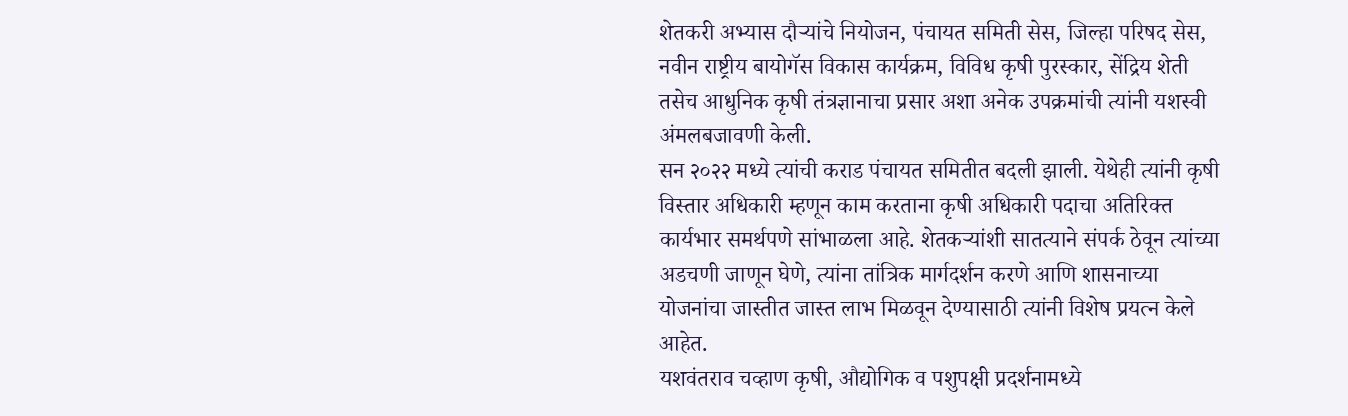शेतकरी अभ्यास दौऱ्यांचे नियोजन, पंचायत समिती सेस, जिल्हा परिषद सेस, नवीन राष्ट्रीय बायोगॅस विकास कार्यक्रम, विविध कृषी पुरस्कार, सेंद्रिय शेती तसेच आधुनिक कृषी तंत्रज्ञानाचा प्रसार अशा अनेक उपक्रमांची त्यांनी यशस्वी अंमलबजावणी केली.
सन २०२२ मध्ये त्यांची कराड पंचायत समितीत बदली झाली. येथेही त्यांनी कृषी विस्तार अधिकारी म्हणून काम करताना कृषी अधिकारी पदाचा अतिरिक्त कार्यभार समर्थपणे सांभाळला आहे. शेतकऱ्यांशी सातत्याने संपर्क ठेवून त्यांच्या अडचणी जाणून घेणे, त्यांना तांत्रिक मार्गदर्शन करणे आणि शासनाच्या योजनांचा जास्तीत जास्त लाभ मिळवून देण्यासाठी त्यांनी विशेष प्रयत्न केले आहेत.
यशवंतराव चव्हाण कृषी, औद्योगिक व पशुपक्षी प्रदर्शनामध्ये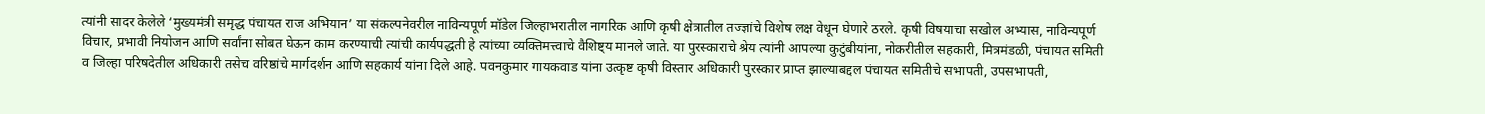त्यांनी सादर केलेले ‘मुख्यमंत्री समृद्ध पंचायत राज अभियान’ या संकल्पनेवरील नाविन्यपूर्ण मॉडेल जिल्हाभरातील नागरिक आणि कृषी क्षेत्रातील तज्ज्ञांचे विशेष लक्ष वेधून घेणारे ठरले. कृषी विषयाचा सखोल अभ्यास, नाविन्यपूर्ण विचार, प्रभावी नियोजन आणि सर्वांना सोबत घेऊन काम करण्याची त्यांची कार्यपद्धती हे त्यांच्या व्यक्तिमत्त्वाचे वैशिष्ट्य मानले जाते. या पुरस्काराचे श्रेय त्यांनी आपल्या कुटुंबीयांना, नोकरीतील सहकारी, मित्रमंडळी, पंचायत समिती व जिल्हा परिषदेतील अधिकारी तसेच वरिष्ठांचे मार्गदर्शन आणि सहकार्य यांना दिले आहे. पवनकुमार गायकवाड यांना उत्कृष्ट कृषी विस्तार अधिकारी पुरस्कार प्राप्त झाल्याबद्दल पंचायत समितीचे सभापती, उपसभापती,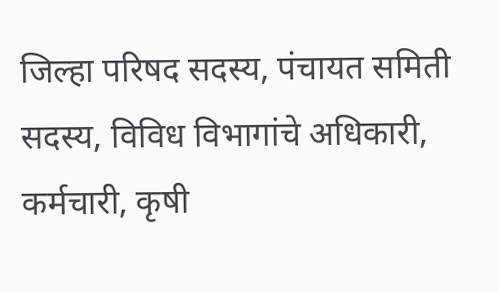जिल्हा परिषद सदस्य, पंचायत समिती सदस्य, विविध विभागांचे अधिकारी, कर्मचारी, कृषी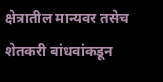क्षेत्रातील मान्यवर तसेच शेतकरी बांधवांकडून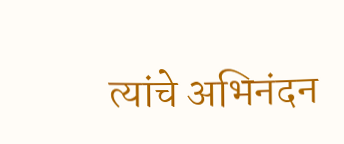त्यांचे अभिनंदन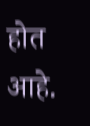होत आहे.